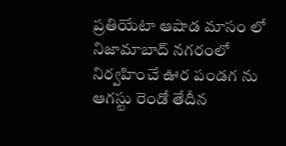ప్రతియేటా ఆషాడ మాసం లో నిజామాబాద్ నగరంలో నిర్వహించే ఊర పండగ ను ఆగస్టు రెండో తేదీన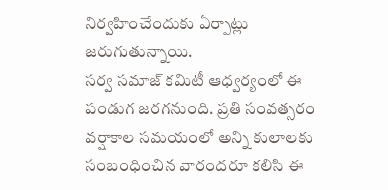నిర్వహించేందుకు ఏర్పాట్లు జరుగుతున్నాయి.
సర్వ సమాజ్ కమిటీ ఆధ్వర్యంలో ఈ పండుగ జరగనుంది. ప్రతి సంవత్సరం వర్షాకాల సమయంలో అన్ని కులాలకు సంబంధించిన వారందరూ కలిసి ఈ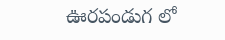ఊరపండుగ లో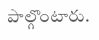పాల్గొంటారు.